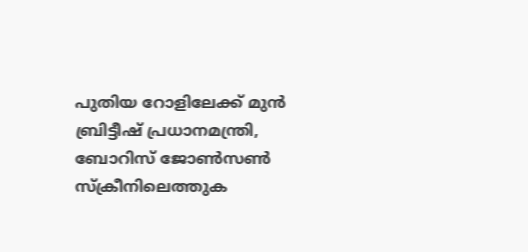പുതിയ റോളിലേക്ക് മുന്‍ ബ്രിട്ടീഷ് പ്രധാനമന്ത്രി, ബോറിസ് ജോണ്‍സണ്‍ സ്ക്രീനിലെത്തുക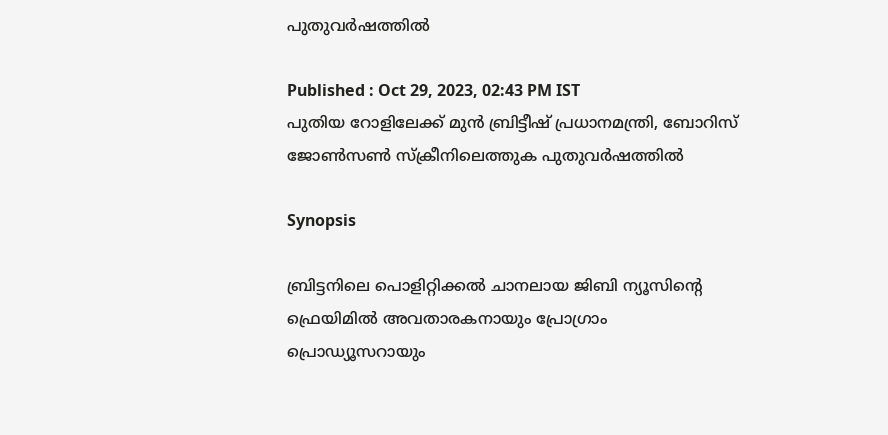പുതുവർഷത്തിൽ

Published : Oct 29, 2023, 02:43 PM IST
പുതിയ റോളിലേക്ക് മുന്‍ ബ്രിട്ടീഷ് പ്രധാനമന്ത്രി, ബോറിസ് ജോണ്‍സണ്‍ സ്ക്രീനിലെത്തുക പുതുവർഷത്തിൽ

Synopsis

ബ്രിട്ടനിലെ പൊളിറ്റിക്കൽ ചാനലായ ജിബി ന്യൂസിന്റെ ഫ്രെയിമിൽ അവതാരകനായും പ്രോഗ്രാം പ്രൊഡ്യൂസറായും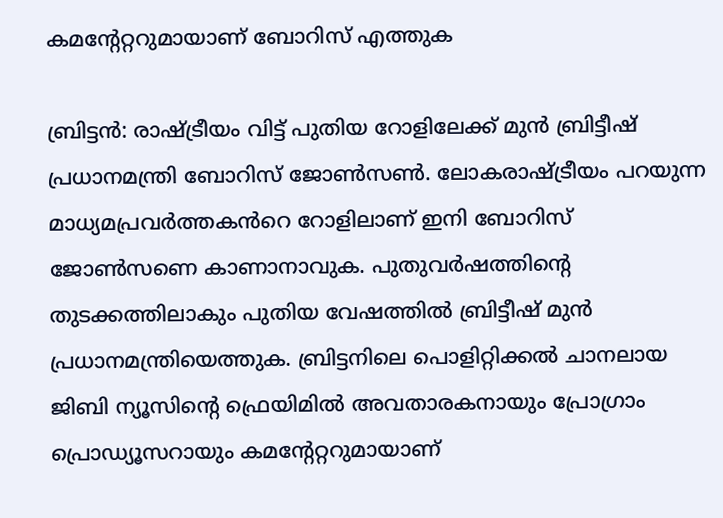കമന്റേറ്ററുമായാണ് ബോറിസ് എത്തുക

ബ്രിട്ടന്‍: രാഷ്ട്രീയം വിട്ട് പുതിയ റോളിലേക്ക് മുന്‍ ബ്രിട്ടീഷ് പ്രധാനമന്ത്രി ബോറിസ് ജോൺസൺ. ലോകരാഷ്ട്രീയം പറയുന്ന മാധ്യമപ്രവർത്തകൻറെ റോളിലാണ് ഇനി ബോറിസ് ജോൺസണെ കാണാനാവുക. പുതുവർഷത്തിന്റെ തുടക്കത്തിലാകും പുതിയ വേഷത്തിൽ ബ്രിട്ടീഷ് മുൻ പ്രധാനമന്ത്രിയെത്തുക. ബ്രിട്ടനിലെ പൊളിറ്റിക്കൽ ചാനലായ ജിബി ന്യൂസിന്റെ ഫ്രെയിമിൽ അവതാരകനായും പ്രോഗ്രാം പ്രൊഡ്യൂസറായും കമന്റേറ്ററുമായാണ്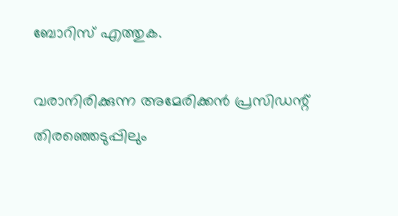ബോറിസ് എത്തുക.

വരാനിരിക്കുന്ന അമേരിക്കൻ പ്രസിഡന്റ് തിരഞ്ഞെടുപ്പിലും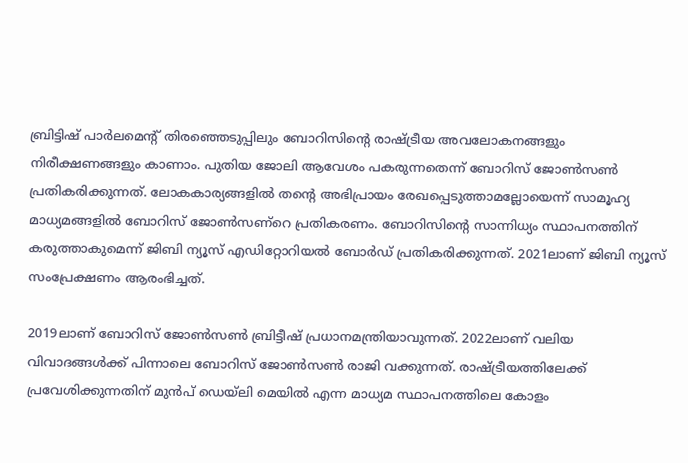ബ്രിട്ടിഷ് പാർലമെന്റ് തിരഞ്ഞെടുപ്പിലും ബോറിസിന്റെ രാഷ്ട്രീയ അവലോകനങ്ങളും നിരീക്ഷണങ്ങളും കാണാം. പുതിയ ജോലി ആവേശം പകരുന്നതെന്ന് ബോറിസ് ജോൺസൺ പ്രതികരിക്കുന്നത്. ലോകകാര്യങ്ങളിൽ തന്റെ അഭിപ്രായം രേഖപ്പെടുത്താമല്ലോയെന്ന് സാമൂഹ്യ മാധ്യമങ്ങളിൽ ബോറിസ് ജോണ്‍സണ്റെ പ്രതികരണം. ബോറിസിന്റെ സാന്നിധ്യം സ്ഥാപനത്തിന് കരുത്താകുമെന്ന് ജിബി ന്യൂസ് എഡിറ്റോറിയൽ ബോർഡ് പ്രതികരിക്കുന്നത്. 2021ലാണ് ജിബി ന്യൂസ് സംപ്രേക്ഷണം ആരംഭിച്ചത്.

2019ലാണ് ബോറിസ് ജോണ്‍സണ്‍ ബ്രിട്ടീഷ് പ്രധാനമന്ത്രിയാവുന്നത്. 2022ലാണ് വലിയ വിവാദങ്ങള്‍ക്ക് പിന്നാലെ ബോറിസ് ജോണ്‍സണ്‍ രാജി വക്കുന്നത്. രാഷ്ട്രീയത്തിലേക്ക് പ്രവേശിക്കുന്നതിന് മുന്‍പ് ഡെയ്ലി മെയില്‍ എന്ന മാധ്യമ സ്ഥാപനത്തിലെ കോളം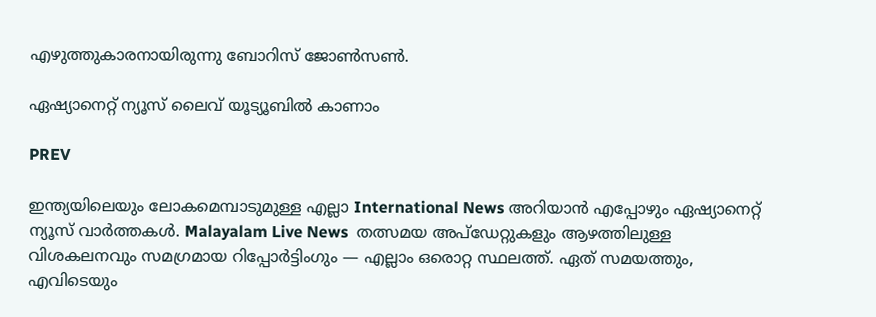എഴുത്തുകാരനായിരുന്നു ബോറിസ് ജോണ്‍സണ്‍.

ഏഷ്യാനെറ്റ് ന്യൂസ് ലൈവ് യൂട്യൂബിൽ കാണാം

PREV

ഇന്ത്യയിലെയും ലോകമെമ്പാടുമുള്ള എല്ലാ International News അറിയാൻ എപ്പോഴും ഏഷ്യാനെറ്റ് ന്യൂസ് വാർത്തകൾ. Malayalam Live News  തത്സമയ അപ്‌ഡേറ്റുകളും ആഴത്തിലുള്ള വിശകലനവും സമഗ്രമായ റിപ്പോർട്ടിംഗും — എല്ലാം ഒരൊറ്റ സ്ഥലത്ത്. ഏത് സമയത്തും, എവിടെയും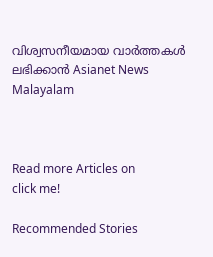വിശ്വസനീയമായ വാർത്തകൾ ലഭിക്കാൻ Asianet News Malayalam



Read more Articles on
click me!

Recommended Stories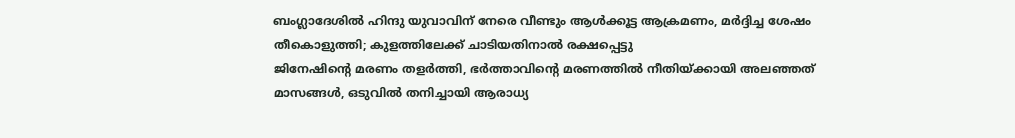ബംഗ്ലാദേശിൽ ഹിന്ദു യുവാവിന് നേരെ വീണ്ടും ആൾക്കൂട്ട ആക്രമണം, മർദ്ദിച്ച ശേഷം തീകൊളുത്തി; കുളത്തിലേക്ക് ചാടിയതിനാൽ രക്ഷപ്പെട്ടു
ജിനേഷിന്റെ മരണം തളർത്തി, ഭർത്താവിന്റെ മരണത്തിൽ നീതിയ്ക്കായി അലഞ്ഞത് മാസങ്ങൾ, ഒടുവിൽ തനിച്ചായി ആരാധ്യ